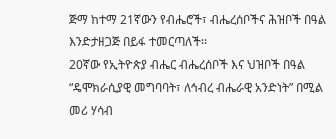ጅማ ከተማ 21ኛውን የብሔሮች፣ ብሔረሰቦችና ሕዝቦች በዓል እንድታዘጋጅ በይፋ ተመርጣለች፡፡
20ኛው የኢትዮጵያ ብሔር ብሔረሰቦች እና ህዝቦች በዓል “ዴሞክራሲያዊ መግባባት፣ ለኅብረ ብሔራዊ አንድነት” በሚል መሪ ሃሳብ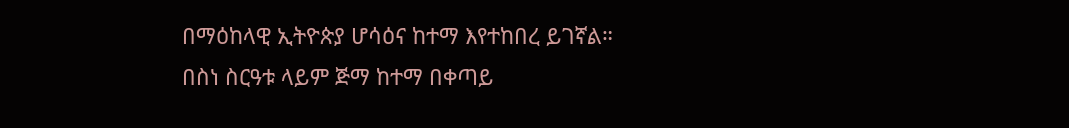በማዕከላዊ ኢትዮጵያ ሆሳዕና ከተማ እየተከበረ ይገኛል።
በስነ ስርዓቱ ላይም ጅማ ከተማ በቀጣይ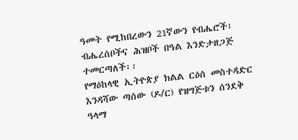ዓመት የሚከበረውን 21ኛውን የብሔሮች፣ ብሔረሰቦችና ሕዝቦች በዓል እንድታዘጋጅ ተመርጣለች፡፡
የማዕከላዊ ኢትዮጵያ ክልል ርዕሰ መስተዳድር እንዳሻው ጣሰው (ዶ/ር) የዝግጅቱን ሰንደቅ ዓላማ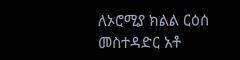ለኦሮሚያ ክልል ርዕሰ መስተዳድር አቶ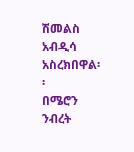ሽመልስ አብዲሳ አስረክበዋል፡፡
በሜሮን ንብረት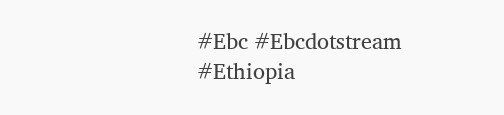#Ebc #Ebcdotstream #Ethiopia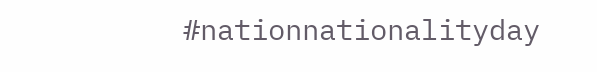#nationnationalityday